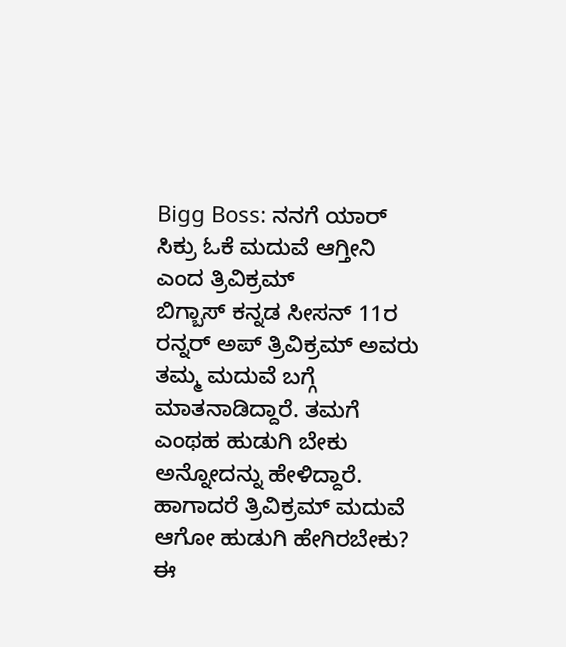Bigg Boss: ನನಗೆ ಯಾರ್ ಸಿಕ್ರು ಓಕೆ ಮದುವೆ ಆಗ್ತೀನಿ ಎಂದ ತ್ರಿವಿಕ್ರಮ್
ಬಿಗ್ಬಾಸ್ ಕನ್ನಡ ಸೀಸನ್ 11ರ ರನ್ನರ್ ಅಪ್ ತ್ರಿವಿಕ್ರಮ್ ಅವರು ತಮ್ಮ ಮದುವೆ ಬಗ್ಗೆ ಮಾತನಾಡಿದ್ದಾರೆ. ತಮಗೆ ಎಂಥಹ ಹುಡುಗಿ ಬೇಕು ಅನ್ನೋದನ್ನು ಹೇಳಿದ್ದಾರೆ. ಹಾಗಾದರೆ ತ್ರಿವಿಕ್ರಮ್ ಮದುವೆ ಆಗೋ ಹುಡುಗಿ ಹೇಗಿರಬೇಕು? ಈ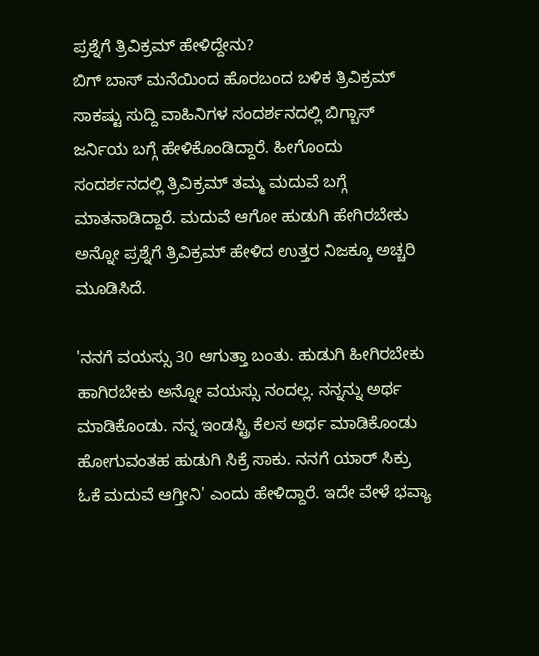ಪ್ರಶ್ನೆಗೆ ತ್ರಿವಿಕ್ರಮ್ ಹೇಳಿದ್ದೇನು?
ಬಿಗ್ ಬಾಸ್ ಮನೆಯಿಂದ ಹೊರಬಂದ ಬಳಿಕ ತ್ರಿವಿಕ್ರಮ್ ಸಾಕಷ್ಟು ಸುದ್ದಿ ವಾಹಿನಿಗಳ ಸಂದರ್ಶನದಲ್ಲಿ ಬಿಗ್ಬಾಸ್ ಜರ್ನಿಯ ಬಗ್ಗೆ ಹೇಳಿಕೊಂಡಿದ್ದಾರೆ. ಹೀಗೊಂದು ಸಂದರ್ಶನದಲ್ಲಿ ತ್ರಿವಿಕ್ರಮ್ ತಮ್ಮ ಮದುವೆ ಬಗ್ಗೆ ಮಾತನಾಡಿದ್ದಾರೆ. ಮದುವೆ ಆಗೋ ಹುಡುಗಿ ಹೇಗಿರಬೇಕು ಅನ್ನೋ ಪ್ರಶ್ನೆಗೆ ತ್ರಿವಿಕ್ರಮ್ ಹೇಳಿದ ಉತ್ತರ ನಿಜಕ್ಕೂ ಅಚ್ಚರಿ ಮೂಡಿಸಿದೆ.

'ನನಗೆ ವಯಸ್ಸು 30 ಆಗುತ್ತಾ ಬಂತು. ಹುಡುಗಿ ಹೀಗಿರಬೇಕು ಹಾಗಿರಬೇಕು ಅನ್ನೋ ವಯಸ್ಸು ನಂದಲ್ಲ. ನನ್ನನ್ನು ಅರ್ಥ ಮಾಡಿಕೊಂಡು. ನನ್ನ ಇಂಡಸ್ಟ್ರಿ ಕೆಲಸ ಅರ್ಥ ಮಾಡಿಕೊಂಡು ಹೋಗುವಂತಹ ಹುಡುಗಿ ಸಿಕ್ರೆ ಸಾಕು. ನನಗೆ ಯಾರ್ ಸಿಕ್ರು ಓಕೆ ಮದುವೆ ಆಗ್ತೀನಿ' ಎಂದು ಹೇಳಿದ್ದಾರೆ. ಇದೇ ವೇಳೆ ಭವ್ಯಾ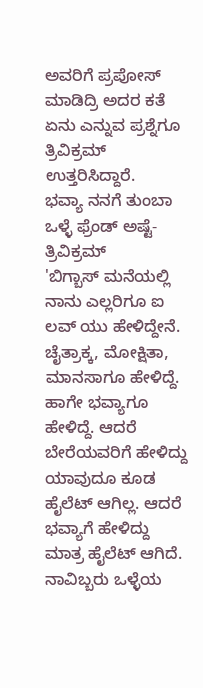ಅವರಿಗೆ ಪ್ರಪೋಸ್ ಮಾಡಿದ್ರಿ ಅದರ ಕತೆ ಏನು ಎನ್ನುವ ಪ್ರಶ್ನೆಗೂ ತ್ರಿವಿಕ್ರಮ್ ಉತ್ತರಿಸಿದ್ದಾರೆ.
ಭವ್ಯಾ ನನಗೆ ತುಂಬಾ ಒಳ್ಳೆ ಫ್ರೆಂಡ್ ಅಷ್ಟೆ- ತ್ರಿವಿಕ್ರಮ್
'ಬಿಗ್ಬಾಸ್ ಮನೆಯಲ್ಲಿ ನಾನು ಎಲ್ಲರಿಗೂ ಐ ಲವ್ ಯು ಹೇಳಿದ್ದೇನೆ. ಚೈತ್ರಾಕ್ಕ, ಮೋಕ್ಷಿತಾ, ಮಾನಸಾಗೂ ಹೇಳಿದ್ದೆ. ಹಾಗೇ ಭವ್ಯಾಗೂ ಹೇಳಿದ್ದೆ. ಆದರೆ ಬೇರೆಯವರಿಗೆ ಹೇಳಿದ್ದು ಯಾವುದೂ ಕೂಡ ಹೈಲೆಟ್ ಆಗಿಲ್ಲ. ಆದರೆ ಭವ್ಯಾಗೆ ಹೇಳಿದ್ದು ಮಾತ್ರ ಹೈಲೆಟ್ ಆಗಿದೆ. ನಾವಿಬ್ಬರು ಒಳ್ಳೆಯ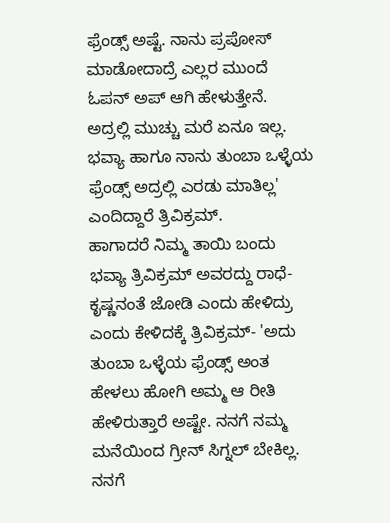ಫ್ರೆಂಡ್ಸ್ ಅಷ್ಟೆ. ನಾನು ಪ್ರಪೋಸ್ ಮಾಡೋದಾದ್ರೆ ಎಲ್ಲರ ಮುಂದೆ ಓಪನ್ ಅಪ್ ಆಗಿ ಹೇಳುತ್ತೇನೆ. ಅದ್ರಲ್ಲಿ ಮುಚ್ಚು ಮರೆ ಏನೂ ಇಲ್ಲ. ಭವ್ಯಾ ಹಾಗೂ ನಾನು ತುಂಬಾ ಒಳ್ಳೆಯ ಫ್ರೆಂಡ್ಸ್ ಅದ್ರಲ್ಲಿ ಎರಡು ಮಾತಿಲ್ಲ' ಎಂದಿದ್ದಾರೆ ತ್ರಿವಿಕ್ರಮ್.
ಹಾಗಾದರೆ ನಿಮ್ಮ ತಾಯಿ ಬಂದು ಭವ್ಯಾ ತ್ರಿವಿಕ್ರಮ್ ಅವರದ್ದು ರಾಧೆ-ಕೃಷ್ಣನಂತೆ ಜೋಡಿ ಎಂದು ಹೇಳಿದ್ರು ಎಂದು ಕೇಳಿದಕ್ಕೆ ತ್ರಿವಿಕ್ರಮ್- 'ಅದು ತುಂಬಾ ಒಳ್ಳೆಯ ಫ್ರೆಂಡ್ಸ್ ಅಂತ ಹೇಳಲು ಹೋಗಿ ಅಮ್ಮ ಆ ರೀತಿ ಹೇಳಿರುತ್ತಾರೆ ಅಷ್ಟೇ. ನನಗೆ ನಮ್ಮ ಮನೆಯಿಂದ ಗ್ರೀನ್ ಸಿಗ್ನಲ್ ಬೇಕಿಲ್ಲ. ನನಗೆ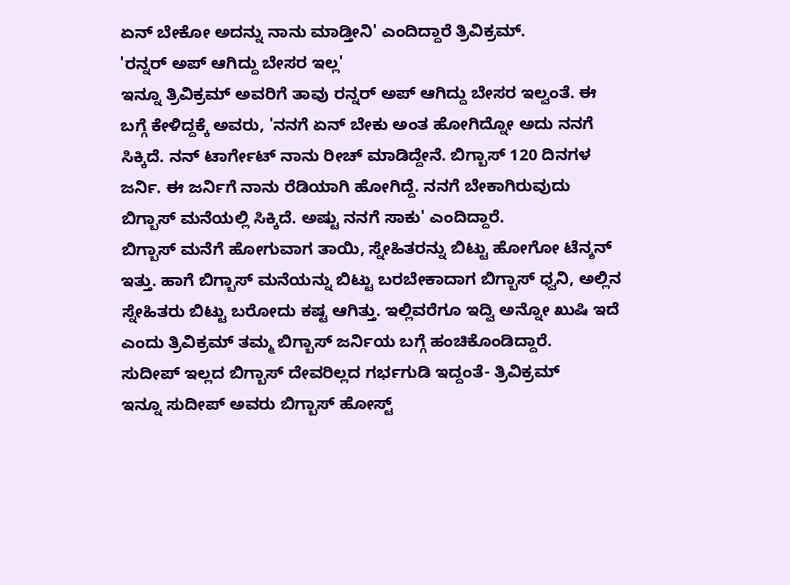ಏನ್ ಬೇಕೋ ಅದನ್ನು ನಾನು ಮಾಡ್ತೀನಿ' ಎಂದಿದ್ದಾರೆ ತ್ರಿವಿಕ್ರಮ್.
'ರನ್ನರ್ ಅಪ್ ಆಗಿದ್ದು ಬೇಸರ ಇಲ್ಲ'
ಇನ್ನೂ ತ್ರಿವಿಕ್ರಮ್ ಅವರಿಗೆ ತಾವು ರನ್ನರ್ ಅಪ್ ಆಗಿದ್ದು ಬೇಸರ ಇಲ್ವಂತೆ. ಈ ಬಗ್ಗೆ ಕೇಳಿದ್ದಕ್ಕೆ ಅವರು, 'ನನಗೆ ಏನ್ ಬೇಕು ಅಂತ ಹೋಗಿದ್ನೋ ಅದು ನನಗೆ ಸಿಕ್ಕಿದೆ. ನನ್ ಟಾರ್ಗೇಟ್ ನಾನು ರೀಚ್ ಮಾಡಿದ್ದೇನೆ. ಬಿಗ್ಬಾಸ್ 120 ದಿನಗಳ ಜರ್ನಿ. ಈ ಜರ್ನಿಗೆ ನಾನು ರೆಡಿಯಾಗಿ ಹೋಗಿದ್ದೆ. ನನಗೆ ಬೇಕಾಗಿರುವುದು ಬಿಗ್ಬಾಸ್ ಮನೆಯಲ್ಲಿ ಸಿಕ್ಕಿದೆ. ಅಷ್ಟು ನನಗೆ ಸಾಕು' ಎಂದಿದ್ದಾರೆ.
ಬಿಗ್ಬಾಸ್ ಮನೆಗೆ ಹೋಗುವಾಗ ತಾಯಿ, ಸ್ನೇಹಿತರನ್ನು ಬಿಟ್ಟು ಹೋಗೋ ಟೆನ್ಶನ್ ಇತ್ತು. ಹಾಗೆ ಬಿಗ್ಬಾಸ್ ಮನೆಯನ್ನು ಬಿಟ್ಟು ಬರಬೇಕಾದಾಗ ಬಿಗ್ಬಾಸ್ ಧ್ವನಿ, ಅಲ್ಲಿನ ಸ್ನೇಹಿತರು ಬಿಟ್ಟು ಬರೋದು ಕಷ್ಟ ಆಗಿತ್ತು. ಇಲ್ಲಿವರೆಗೂ ಇದ್ವಿ ಅನ್ನೋ ಖುಷಿ ಇದೆ ಎಂದು ತ್ರಿವಿಕ್ರಮ್ ತಮ್ಮ ಬಿಗ್ಬಾಸ್ ಜರ್ನಿಯ ಬಗ್ಗೆ ಹಂಚಿಕೊಂಡಿದ್ದಾರೆ.
ಸುದೀಪ್ ಇಲ್ಲದ ಬಿಗ್ಬಾಸ್ ದೇವರಿಲ್ಲದ ಗರ್ಭಗುಡಿ ಇದ್ದಂತೆ- ತ್ರಿವಿಕ್ರಮ್
ಇನ್ನೂ ಸುದೀಪ್ ಅವರು ಬಿಗ್ಬಾಸ್ ಹೋಸ್ಟ್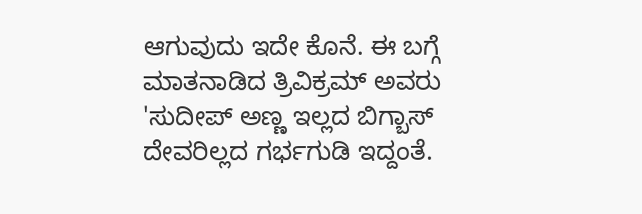ಆಗುವುದು ಇದೇ ಕೊನೆ. ಈ ಬಗ್ಗೆ ಮಾತನಾಡಿದ ತ್ರಿವಿಕ್ರಮ್ ಅವರು 'ಸುದೀಪ್ ಅಣ್ಣ ಇಲ್ಲದ ಬಿಗ್ಬಾಸ್ ದೇವರಿಲ್ಲದ ಗರ್ಭಗುಡಿ ಇದ್ದಂತೆ.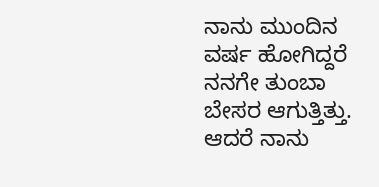ನಾನು ಮುಂದಿನ ವರ್ಷ ಹೋಗಿದ್ದರೆ ನನಗೇ ತುಂಬಾ ಬೇಸರ ಆಗುತ್ತಿತ್ತು. ಆದರೆ ನಾನು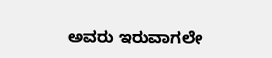ಅವರು ಇರುವಾಗಲೇ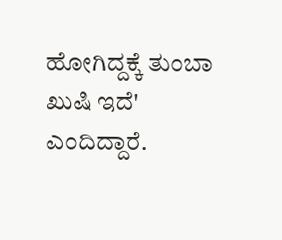ಹೋಗಿದ್ದಕ್ಕೆ ತುಂಬಾ ಖುಷಿ ಇದೆ' ಎಂದಿದ್ದಾರೆ.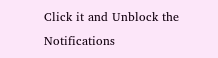Click it and Unblock the Notifications